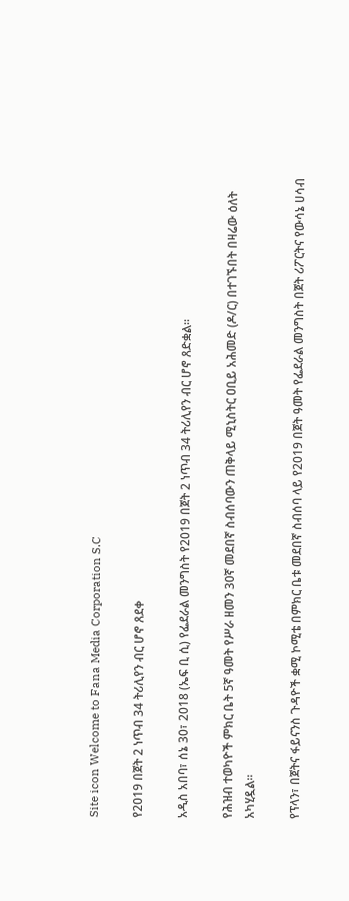Site icon Welcome to Fana Media Corporation S.C

የ2019 በጀት 2 ነጥብ 34 ትሪሊየን ብር ሆኖ ጸደቀ

አዲስ አበባ፣ ሰኔ 30፣ 2018 (ኤፍ ቢ ሲ) የፌደራል መንግስት የ2019 በጀት 2 ነጥብ 34 ትሪሊየን ብር ሆኖ ጸድቋል፡፡

የሕዝብ ተወካዮች ምክር ቤት 5ኛ ዓመት የሥራ ዘመን 30ኛ መደበኛ ስብሰባውን ጠቅላይ ሚኒስትር ዐቢይ አሕመድ (ዶ/ር) በተገኙበት በዛሬው ዕለት አካሂዷል፡፡

የፕላን፣ በጀትና ፋይናንስ ጉዳዮች ቋሚ ኮሚቴ በምክር ቤቱ መደበኛ ስብሰባ ላይ የ2019 በጀት ዓመት የፌደራል መንግስት በጀት ሪፖርትና የውሳኔ ሀሳብ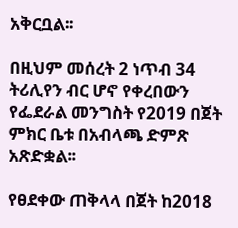አቅርቧል፡፡

በዚህም መሰረት 2 ነጥብ 34 ትሪሊየን ብር ሆኖ የቀረበውን የፌደራል መንግስት የ2019 በጀት ምክር ቤቱ በአብላጫ ድምጽ አጽድቋል፡፡

የፀደቀው ጠቅላላ በጀት ከ2018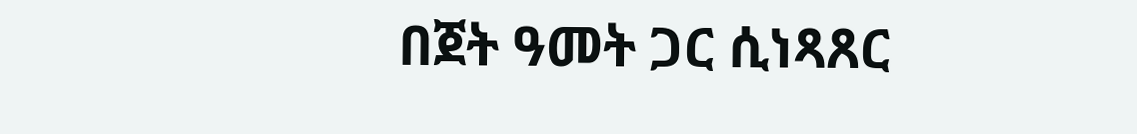በጀት ዓመት ጋር ሲነጻጸር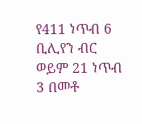የ411 ነጥብ 6 ቢሊየን ብር ወይም 21 ነጥብ 3 በመቶ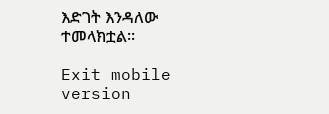እድገት እንዳለው ተመላክቷል፡፡

Exit mobile version